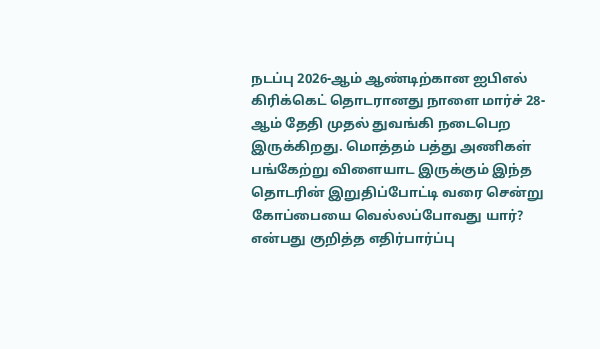நடப்பு 2026-ஆம் ஆண்டிற்கான ஐபிஎல் கிரிக்கெட் தொடரானது நாளை மார்ச் 28-ஆம் தேதி முதல் துவங்கி நடைபெற இருக்கிறது. மொத்தம் பத்து அணிகள் பங்கேற்று விளையாட இருக்கும் இந்த தொடரின் இறுதிப்போட்டி வரை சென்று கோப்பையை வெல்லப்போவது யார்? என்பது குறித்த எதிர்பார்ப்பு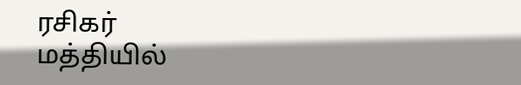ரசிகர் மத்தியில்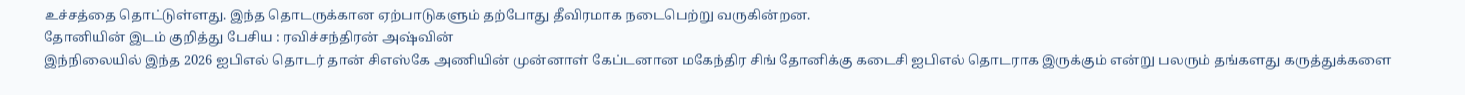உச்சத்தை தொட்டுள்ளது. இந்த தொடருக்கான ஏற்பாடுகளும் தற்போது தீவிரமாக நடைபெற்று வருகின்றன.
தோனியின் இடம் குறித்து பேசிய : ரவிச்சந்திரன் அஷ்வின்
இந்நிலையில் இந்த 2026 ஐபிஎல் தொடர் தான் சிஎஸ்கே அணியின் முன்னாள் கேப்டனான மகேந்திர சிங் தோனிக்கு கடைசி ஐபிஎல் தொடராக இருக்கும் என்று பலரும் தங்களது கருத்துக்களை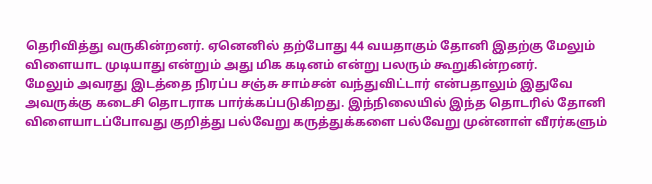தெரிவித்து வருகின்றனர். ஏனெனில் தற்போது 44 வயதாகும் தோனி இதற்கு மேலும் விளையாட முடியாது என்றும் அது மிக கடினம் என்று பலரும் கூறுகின்றனர்.
மேலும் அவரது இடத்தை நிரப்ப சஞ்சு சாம்சன் வந்துவிட்டார் என்பதாலும் இதுவே அவருக்கு கடைசி தொடராக பார்க்கப்படுகிறது. இந்நிலையில் இந்த தொடரில் தோனி விளையாடப்போவது குறித்து பல்வேறு கருத்துக்களை பல்வேறு முன்னாள் வீரர்களும்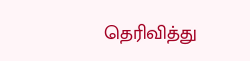தெரிவித்து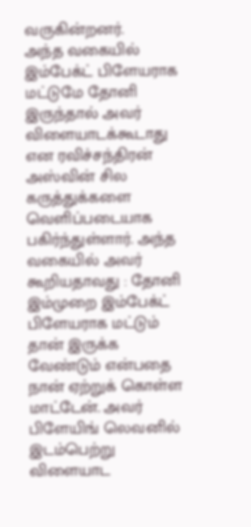வருகின்றனர்.
அந்த வகையில் இம்பேக்ட் பிளேயராக மட்டுமே தோனி இருந்தால் அவர் விளையாடக்கூடாது என ரவிச்சந்திரன் அஸ்வின் சில கருத்துக்களை வெளிப்படையாக பகிர்ந்துள்ளார். அந்த வகையில் அவர் கூறியதாவது : தோனி இம்முறை இம்பேக்ட் பிளேயராக மட்டும் தான் இருக்க வேண்டும் என்பதை நான் ஏற்றுக் கொள்ள மாட்டேன். அவர் பிளேயிங் லெவனில் இடம்பெற்று விளையாட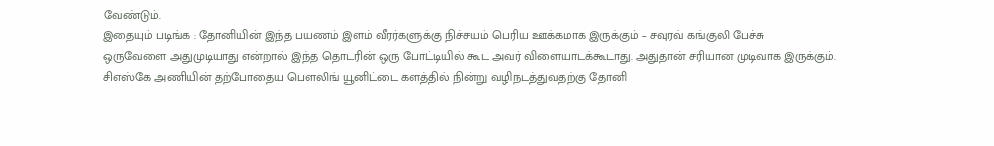வேண்டும்.
இதையும் படிங்க : தோனியின் இந்த பயணம் இளம் வீரர்களுக்கு நிச்சயம் பெரிய ஊக்கமாக இருக்கும் – சவுரவ் கங்குலி பேச்சு
ஒருவேளை அதுமுடியாது என்றால் இந்த தொடரின் ஒரு போட்டியில் கூட அவர் விளையாடக்கூடாது. அதுதான் சரியான முடிவாக இருக்கும். சிஎஸ்கே அணியின் தற்போதைய பௌலிங் யூனிட்டை களத்தில் நின்று வழிநடத்துவதற்கு தோனி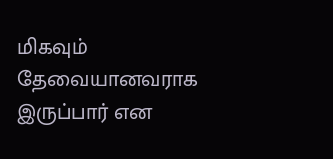மிகவும் தேவையானவராக இருப்பார் என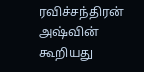ரவிச்சந்திரன் அஷ்வின் கூறியது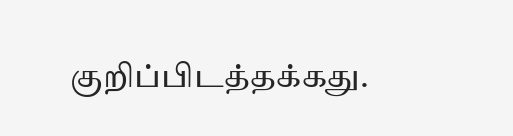குறிப்பிடத்தக்கது.